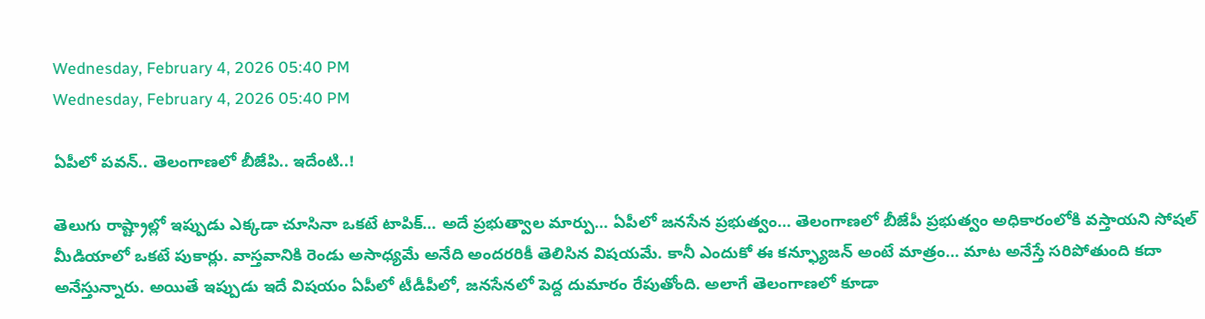Wednesday, February 4, 2026 05:40 PM
Wednesday, February 4, 2026 05:40 PM

ఏపీలో పవన్.. తెలంగాణలో బీజేపి.. ఇదేంటి..!

తెలుగు రాష్ట్రాల్లో ఇప్పుడు ఎక్కడా చూసినా ఒకటే టాపిక్… అదే ప్రభుత్వాల మార్పు… ఏపీలో జనసేన ప్రభుత్వం… తెలంగాణలో బీజేపీ ప్రభుత్వం అధికారంలోకి వస్తాయని సోషల్ మీడియాలో ఒకటే పుకార్లు. వాస్తవానికి రెండు అసాధ్యమే అనేది అందరరికీ తెలిసిన విషయమే. కానీ ఎందుకో ఈ కన్ఫ్యూజన్ అంటే మాత్రం… మాట అనేస్తే సరిపోతుంది కదా అనేస్తున్నారు. అయితే ఇప్పుడు ఇదే విషయం ఏపీలో టీడీపీలో, జనసేనలో పెద్ద దుమారం రేపుతోంది. అలాగే తెలంగాణలో కూడా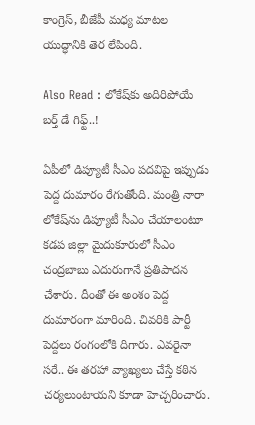కాంగ్రెస్, బీజేపీ మధ్య మాటల యుద్ధానికి తెర లేపింది.

Also Read : లోకేష్‌కు అదిరిపోయే బర్త్‌ డే గిఫ్ట్..!

ఏపీలో డిప్యూటీ సీఎం పదవిపై ఇప్పుడు పెద్ద దుమారం రేగుతోంది. మంత్రి నారా లోకేష్‌ను డిప్యూటీ సీఎం చేయాలంటూ కడప జిల్లా మైదుకూరులో సీఎం చంద్రబాబు ఎదురుగానే ప్రతిపాదన చేశారు. దీంతో ఈ అంశం పెద్ద దుమారంగా మారింది. చివరికి పార్టీ పెద్దలు రంగంలోకి దిగారు. ఎవరైనా సరే.. ఈ తరహా వ్యాఖ్యలు చేస్తే కఠిన చర్యలుంటాయని కూడా హెచ్చరించారు.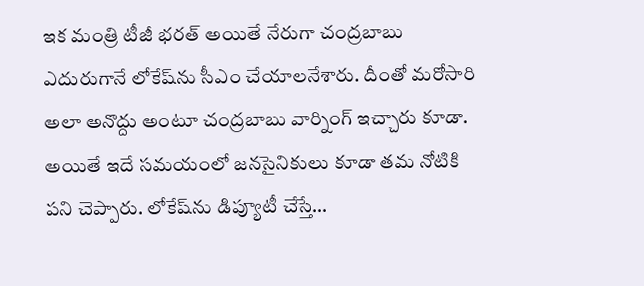ఇక మంత్రి టీజీ భరత్ అయితే నేరుగా చంద్రబాబు ఎదురుగానే లోకేష్‌ను సీఎం చేయాలనేశారు. దీంతో మరోసారి అలా అనొద్దు అంటూ చంద్రబాబు వార్నింగ్ ఇచ్చారు కూడా. అయితే ఇదే సమయంలో జనసైనికులు కూడా తమ నోటికి పని చెప్పారు. లోకేష్‌ను డిప్యూటీ చేస్తే…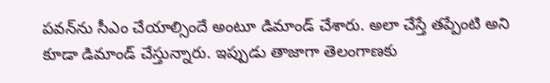పవన్‌ను సీఎం చేయాల్సిందే అంటూ డిమాండ్ చేశారు. అలా చేస్తే తప్పేంటి అని కూడా డిమాండ్ చేస్తున్నారు. ఇప్పుడు తాజాగా తెలంగాణకు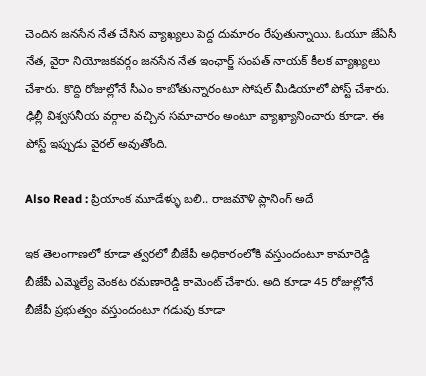చెందిన జనసేన నేత చేసిన వ్యాఖ్యలు పెద్ద దుమారం రేపుతున్నాయి. ఓయూ జేఏసీ నేత, వైరా నియోజకవర్గం జనసేన నేత ఇంఛార్జ్ సంపత్ నాయక్ కీలక వ్యాఖ్యలు చేశారు. కొద్ది రోజుల్లోనే సీఎం కాబోతున్నారంటూ సోషల్ మీడియాలో పోస్ట్ చేశారు. ఢిల్లీ విశ్వసనీయ వర్గాల వచ్చిన సమాచారం అంటూ వ్యాఖ్యానించారు కూడా. ఈ పోస్ట్ ఇప్పుడు వైరల్ అవుతోంది.

Also Read : ప్రియాంక మూడేళ్ళు బలి.. రాజమౌళి ప్లానింగ్ అదే

ఇక తెలంగాణలో కూడా త్వరలో బీజేపీ అధికారంలోకి వస్తుందంటూ కామారెడ్డి బీజేపీ ఎమ్మెల్యే వెంకట రమణారెడ్డి కామెంట్ చేశారు. అది కూడా 45 రోజుల్లోనే బీజేపీ ప్రభుత్వం వస్తుందంటూ గడువు కూడా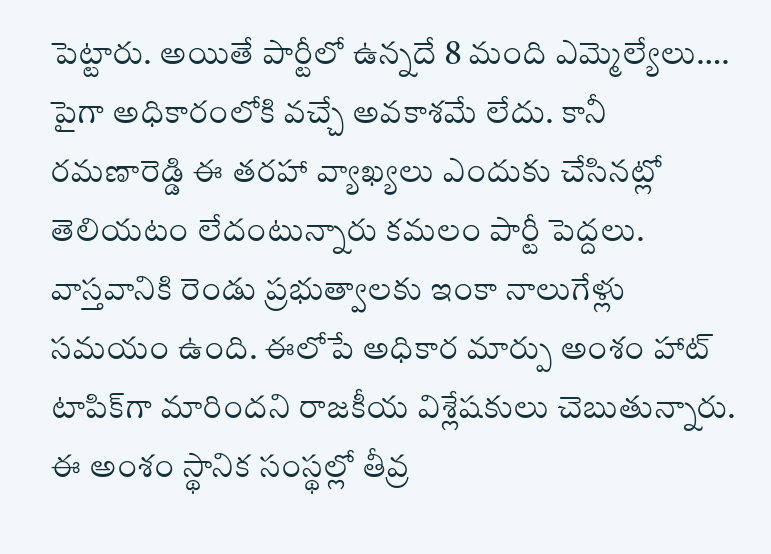పెట్టారు. అయితే పార్టీలో ఉన్నదే 8 మంది ఎమ్మెల్యేలు…. పైగా అధికారంలోకి వచ్చే అవకాశమే లేదు. కానీ రమణారెడ్డి ఈ తరహా వ్యాఖ్యలు ఎందుకు చేసినట్లో తెలియటం లేదంటున్నారు కమలం పార్టీ పెద్దలు. వాస్తవానికి రెండు ప్రభుత్వాలకు ఇంకా నాలుగేళ్లు సమయం ఉంది. ఈలోపే అధికార మార్పు అంశం హాట్ టాపిక్‌గా మారిందని రాజకీయ విశ్లేషకులు చెబుతున్నారు. ఈ అంశం స్థానిక సంస్థల్లో తీవ్ర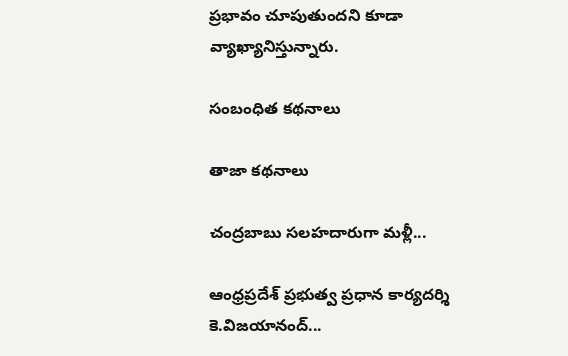ప్రభావం చూపుతుందని కూడా వ్యాఖ్యానిస్తున్నారు.

సంబంధిత కథనాలు

తాజా కథనాలు

చంద్రబాబు సలహదారుగా మళ్లీ...

ఆంధ్రప్రదేశ్ ప్రభుత్వ ప్రధాన కార్యదర్శి కె.విజయానంద్...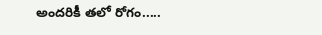అందరికీ తలో రోగం.....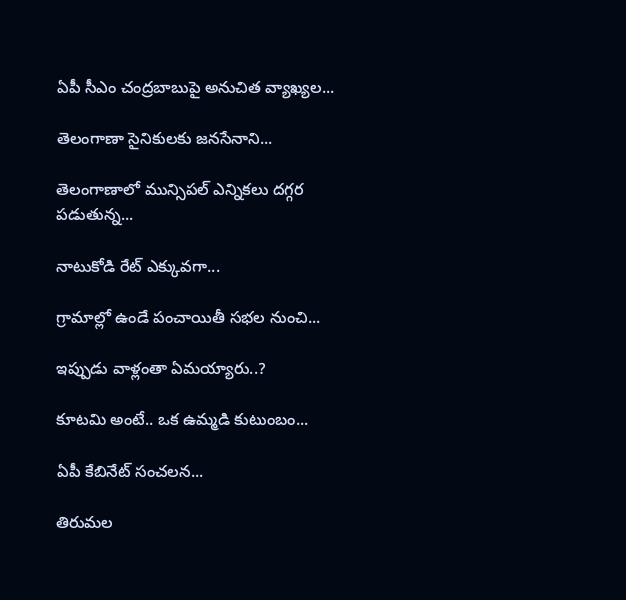ఏపీ సీఎం చంద్రబాబుపై అనుచిత వ్యాఖ్యల...

తెలంగాణా సైనికులకు జనసేనాని...

తెలంగాణాలో మున్సిపల్ ఎన్నికలు దగ్గర పడుతున్న...

నాటుకోడి రేట్ ఎక్కువగా...

గ్రామాల్లో ఉండే పంచాయితీ సభల నుంచి...

ఇప్పుడు వాళ్లంతా ఏమయ్యారు..?

కూటమి అంటే.. ఒక ఉమ్మడి కుటుంబం...

ఏపీ కేబినేట్ సంచలన...

తిరుమల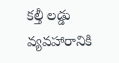కల్తీ లడ్డు వ్యవహారానికి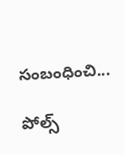సంబంధించి...

పోల్స్